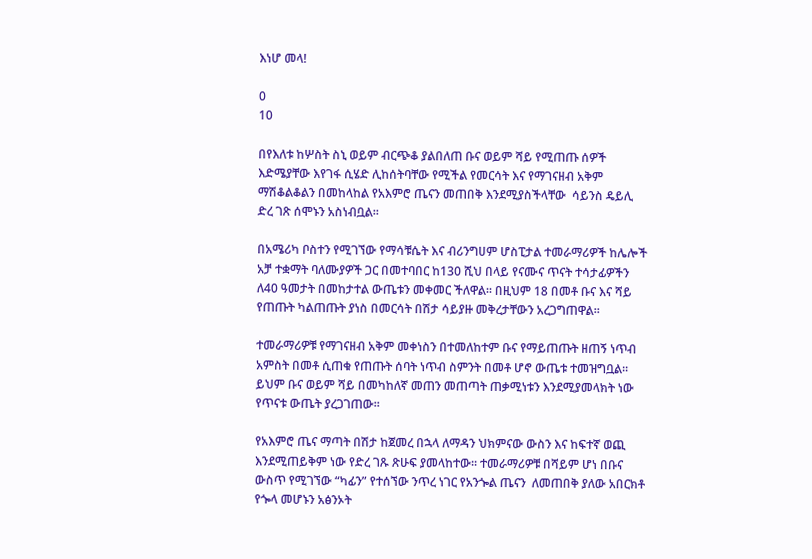እነሆ መላ!

0
10

በየእለቱ ከሦስት ስኒ ወይም ብርጭቆ ያልበለጠ ቡና ወይም ሻይ የሚጠጡ ሰዎች እድሜያቸው እየገፋ ሲሄድ ሊከሰትባቸው የሚችል የመርሳት እና የማገናዘብ አቅም ማሽቆልቆልን በመከላከል የአእምሮ ጤናን መጠበቅ እንደሚያስችላቸው  ሳይንስ ዴይሊ ድረ ገጽ ሰሞኑን አስነብቧል፡፡

በአሜሪካ ቦስተን የሚገኘው የማሳቹሴት እና ብሪንግሀም ሆስፒታል ተመራማሪዎች ከሌሎች አቻ ተቋማት ባለሙያዎች ጋር በመተባበር ከ130 ሺህ በላይ የናሙና ጥናት ተሳታፊዎችን  ለ40 ዓመታት በመከታተል ውጤቱን መቀመር ችለዋል፡፡ በዚህም 18 በመቶ ቡና እና ሻይ የጠጡት ካልጠጡት ያነስ በመርሳት በሽታ ሳይያዙ መቅረታቸውን አረጋግጠዋል፡፡

ተመራማሪዎቹ የማገናዘብ አቅም መቀነስን በተመለከተም ቡና የማይጠጡት ዘጠኝ ነጥብ አምስት በመቶ ሲጠቁ የጠጡት ሰባት ነጥብ ስምንት በመቶ ሆኖ ውጤቱ ተመዝግቧል፡፡ ይህም ቡና ወይም ሻይ በመካከለኛ መጠን መጠጣት ጠቃሚነቱን እንደሚያመላክት ነው የጥናቱ ውጤት ያረጋገጠው፡፡

የአእምሮ ጤና ማጣት በሽታ ከጀመረ በኋላ ለማዳን ህክምናው ውስን እና ከፍተኛ ወጪ እንደሚጠይቅም ነው የድረ ገጹ ጽሁፍ ያመላከተው፡፡ ተመራማሪዎቹ በሻይም ሆነ በቡና ውስጥ የሚገኘው “ካፊን” የተሰኘው ንጥረ ነገር የአንጐል ጤናን  ለመጠበቅ ያለው አበርክቶ የጐላ መሆኑን አፅንኦት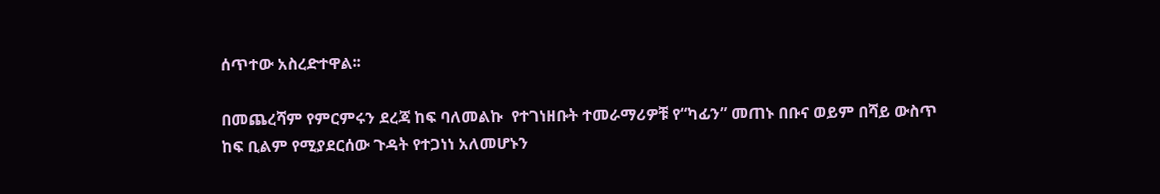ሰጥተው አስረድተዋል፡፡

በመጨረሻም የምርምሩን ደረጃ ከፍ ባለመልኩ  የተገነዘቡት ተመራማሪዎቹ የ“ካፊን” መጠኑ በቡና ወይም በሻይ ውስጥ ከፍ ቢልም የሚያደርሰው ጉዳት የተጋነነ አለመሆኑን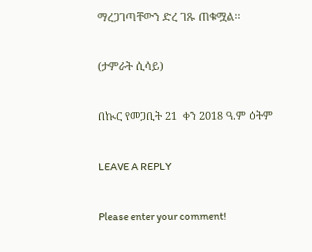ማረጋገጣቸውን ድረ ገጹ ጠቁሟል፡፡

(ታምራት ሲሳይ)

በኲር የመጋቢት 21  ቀን 2018 ዓ.ም ዕትም

LEAVE A REPLY

Please enter your comment!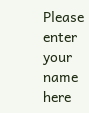Please enter your name here